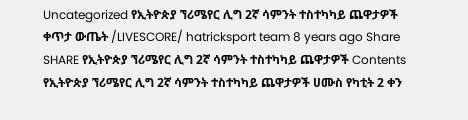Uncategorized የኢትዮጵያ ኘሪሜየር ሊግ 2ኛ ሳምንት ተስተካካይ ጨዋታዎች ቀጥታ ውጤት /LIVESCORE/ hatricksport team 8 years ago Share SHARE የኢትዮጵያ ኘሪሜየር ሊግ 2ኛ ሳምንት ተስተካካይ ጨዋታዎች Contents የኢትዮጵያ ኘሪሜየር ሊግ 2ኛ ሳምንት ተስተካካይ ጨዋታዎች ሀሙስ የካቲት 2 ቀን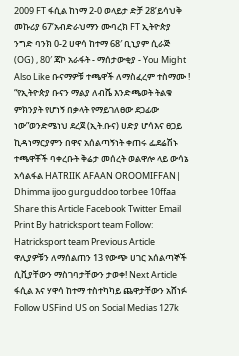2009 FT ፋሲል ከነማ 2-0 ወላይታ ድቻ 28’ይሳህቅ መኩሪያ 67’አብድራህማን ሙባረክ FT ኢትዮጵያ ንግድ ባንክ 0-2 ሀዋሳ ከተማ 68′ ቢኒያም ሲራጅ (OG) , 80′ ጃኮ አራፋት - ማሰታውቂያ - You Might Also Like ቡናማዎቹ ተጫዋች ለማስፈረም ተስማሙ ! “የኢትዮጵያ ቡናን ማልያ ለብሼ እንድጫወት ትልቁ ምክንያት የሆነኝ በቃላት የማይገለፀው ደጋፊው ነው”ወንድሜነህ ደረጀ (ኢት.ቡና) ሀድያ ሆሳእና ፀጋይ ኪዳነማርያምን በዋና አሰልጣኝነት ቀጠሩ ፌደሬሽኑ ተጫዋቾች ባቀረቡት ቅሬታ መሰረት ወልዋሎ ላይ ውሳኔ አሳልፋል HATRIIK AFAAN OROOMIFFAN| Dhimma ijoo gurguddoo torbee 10ffaa Share this Article Facebook Twitter Email Print By hatricksport team Follow: Hatricksport team Previous Article ዋሊያዎቹን ለማሰልጠን 13 የውጭ ሀገር አሰልጣኞች ሲቪያቸውን ማስገባታቸውን ታወቀ! Next Article ፋሲል እና ሃዋሳ ከተማ ተስተካካይ ጨዋታቸውን አሸነፉ Follow USFind US on Social Medias 127k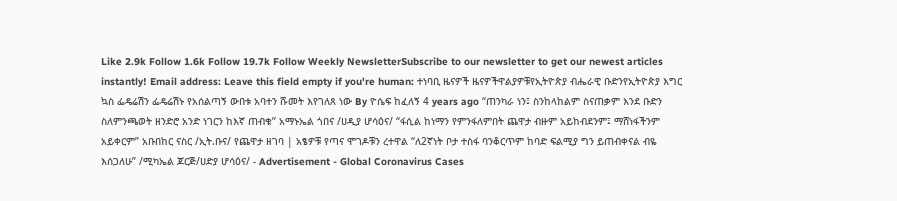Like 2.9k Follow 1.6k Follow 19.7k Follow Weekly NewsletterSubscribe to our newsletter to get our newest articles instantly! Email address: Leave this field empty if you're human: ተነባቢ ዜናዎች ዜናዎችዋልያዎቹየኢትዮጵያ ብሔራዊ ቡድንየኢትዮጵያ እግር ኳስ ፌዴሬሽን ፌዴሬሽኑ የአሰልጣኝ ውበቱ አባተን ሹመት እየገለጸ ነው By ዮሴፍ ከፈለኝ 4 years ago “ጠንካራ ነን፤ ስንከላከልም ስናጠቃም እንደ ቡድን ስለምንጫወት ዘንድሮ አንድ ነገርን ከእኛ ጠብቁ” አማኑኤል ጎበና /ሀዲያ ሆሳዕና/ “ፋሲል ከነማን የምንፋለምበት ጨዋታ ብዙም አይከብደንም፤ ማሸነፋችንም አይቀርም” አቡበከር ናስር /ኢት.ቡና/ የጨዋታ ዘገባ | አፄዎቹ የጣና ሞገዶቹን ረተዋል “ለ2ኛነት ቦታ ተስፋ ባንቆርጥም ከባድ ፍልሚያ ግን ይጠብቀናል ብዬ እሰጋለሁ” /ሚካኤል ጆርጅ/ሀድያ ሆሳዕና/ - Advertisement - Global Coronavirus Cases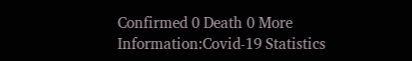Confirmed 0 Death 0 More Information:Covid-19 Statistics